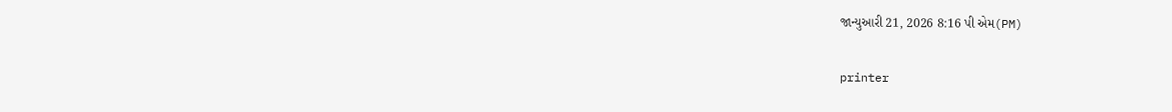જાન્યુઆરી 21, 2026 8:16 પી એમ(PM)

printer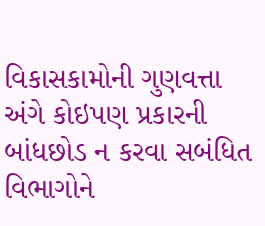વિકાસકામોની ગુણવત્તા અંગે કોઇપણ પ્રકારની બાંધછોડ ન કરવા સબંધિત વિભાગોને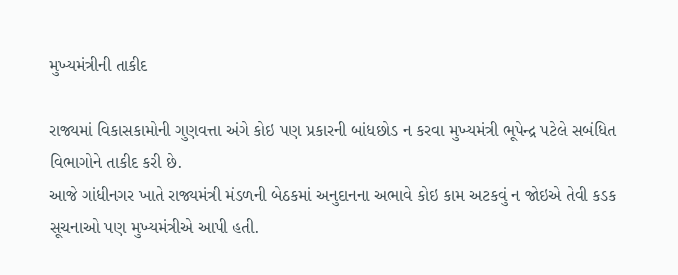મુખ્યમંત્રીની તાકીદ

રાજ્યમાં વિકાસકામોની ગુણવત્તા અંગે કોઇ પણ પ્રકારની બાંધછોડ ન કરવા મુખ્યમંત્રી ભૂપેન્દ્ર પટેલે સબંધિત વિભાગોને તાકીદ કરી છે.
આજે ગાંધીનગર ખાતે રાજ્યમંત્રી મંડળની બેઠકમાં અનુદાનના અભાવે કોઇ કામ અટકવું ન જોઇએ તેવી કડક સૂચનાઓ પણ મુખ્યમંત્રીએ આપી હતી.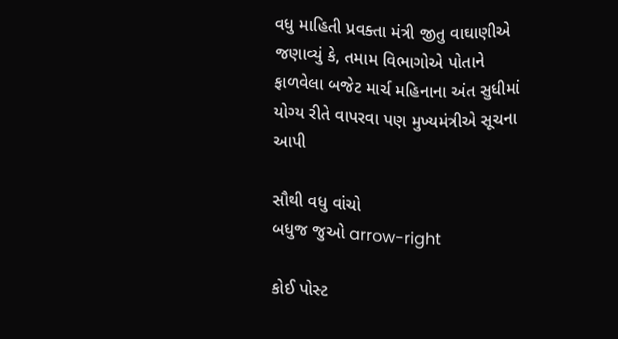વધુ માહિતી પ્રવક્તા મંત્રી જીતુ વાઘાણીએ જણાવ્યું કે, તમામ વિભાગોએ પોતાને ફાળવેલા બજેટ માર્ચ મહિનાના અંત સુધીમાં યોગ્ય રીતે વાપરવા પણ મુખ્યમંત્રીએ સૂચના આપી

સૌથી વધુ વાંચો
બધુજ જુઓ arrow-right

કોઈ પોસ્ટ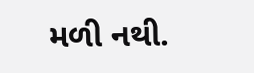મળી નથી.